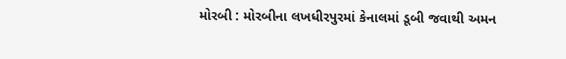મોરબી : મોરબીના લખધીરપુરમાં કેનાલમાં ડૂબી જવાથી અમન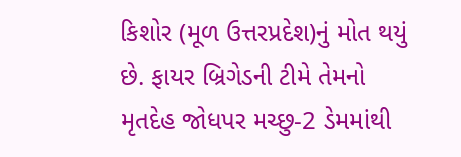કિશોર (મૂળ ઉત્તરપ્રદેશ)નું મોત થયું છે. ફાયર બ્રિગેડની ટીમે તેમનો મૃતદેહ જોધપર મચ્છુ-2 ડેમમાંથી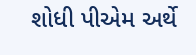શોધી પીએમ અર્થે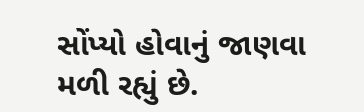સોંપ્યો હોવાનું જાણવા મળી રહ્યું છે.